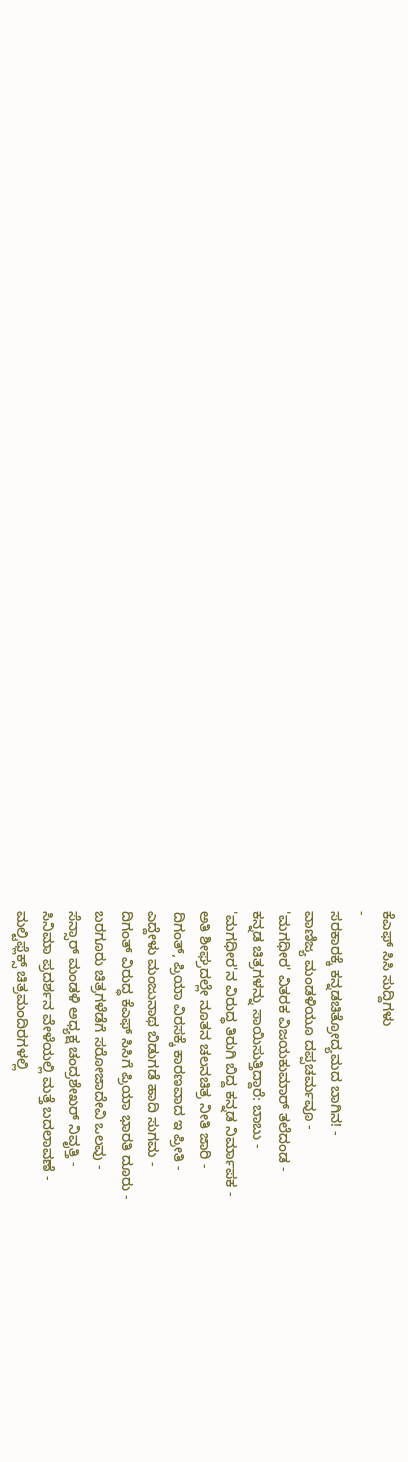ಕೆಎಫ್ ಸಿಸಿ ಸುದ್ದಿಗಳು
-
ಸರಕಾರಕ್ಕೆ ಕನ್ನಡಚಿತ್ರೋದ್ಯಮದ ಬಾಗಿನ! -
ವಾಣಿಜ್ಯ ಮಂಡಳಿಯೂ ದಪ್ಪಚರ್ಮವೂ -
'ಮಗಧೀರ' ವಿತರಕ ವಿಜಯಕುಮಾರ್ ತಲೆದಂಡ -
ಕನ್ನಡ ಚಿತ್ರಗಳನ್ನು ಸಾಯಿಸುತ್ತಿದ್ದಾರೆ: ಬಾಬು -
'ಮಗಧೀರ'ನ ವಿರುದ್ಧ ತಿರುಗಿ ಬಿದ್ದ ಕನ್ನಡ ನಿರ್ಮಾಪಕ -
ಅತಿ ಶೀಘ್ರದಲ್ಲೇ ನೂತನ ಚಲನಚಿತ್ರ ನೀತಿ ಜಾರಿ -
ದಿಗಂತ್, ಪ್ರಿಯಾ ವಿರಸಕ್ಕೆ ಕಾರಣವಾದ ಇ ಪ್ರೀತಿ -
ಎದ್ದೇಳು ಮಂಜುನಾಥ ಬಿಡುಗಡೆ ಹಾದಿ ಸುಗಮ -
ದಿಗಂತ್ ವಿರುದ್ಧ ಕೆಎಫ್ ಸಿಸಿಗೆ ಪ್ರಿಯಾ ಭಾರತಿ ದೂರು -
ಬರಗೂರು ಚಿತ್ರಗಳೆಡೆಗೆ ಸರೋಜಾದೇವಿ ಒಲವು -
ಸೆನ್ಸಾರ್ ಮಂಡಳಿ ಅಧ್ಯಕ್ಷ ಚಂದ್ರಶೇಖರ್ ನಿವೃತ್ತಿ -
ಸಿನಿಮಾ ಪ್ರದರ್ಶನ ವೇಳೆಯಲ್ಲಿ ಮತ್ತೆ ಬದಲಾವಣೆ -
ಮಲ್ಟಿಫ್ಲೆಕ್ಸ್ ಚಿತ್ರಮಂದಿರಗಳಲ್ಲಿ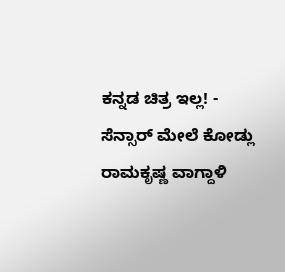ಕನ್ನಡ ಚಿತ್ರ ಇಲ್ಲ! -
ಸೆನ್ಸಾರ್ ಮೇಲೆ ಕೋಡ್ಲು ರಾಮಕೃಷ್ಣ ವಾಗ್ದಾಳಿ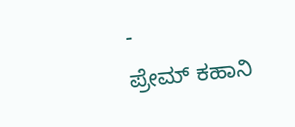-
ಪ್ರೇಮ್ ಕಹಾನಿ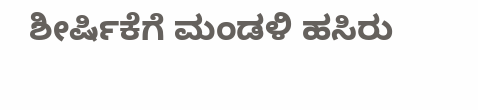ಶೀರ್ಷಿಕೆಗೆ ಮಂಡಳಿ ಹಸಿರು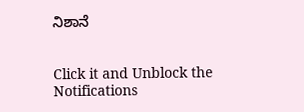ನಿಶಾನೆ


Click it and Unblock the Notifications